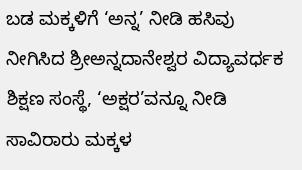ಬಡ ಮಕ್ಕಳಿಗೆ ‘ಅನ್ನ’ ನೀಡಿ ಹಸಿವು ನೀಗಿಸಿದ ಶ್ರೀಅನ್ನದಾನೇಶ್ವರ ವಿದ್ಯಾವರ್ಧಕ ಶಿಕ್ಷಣ ಸಂಸ್ಥೆ, ‘ಅಕ್ಷರ’ವನ್ನೂ ನೀಡಿ ಸಾವಿರಾರು ಮಕ್ಕಳ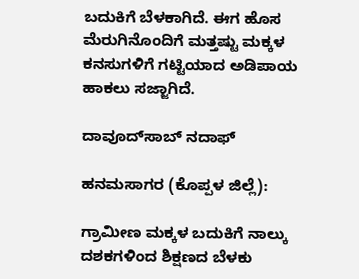ಬದುಕಿಗೆ ಬೆಳಕಾಗಿದೆ. ಈಗ ಹೊಸ ಮೆರುಗಿನೊಂದಿಗೆ ಮತ್ತಷ್ಟು ಮಕ್ಕಳ ಕನಸುಗಳಿಗೆ ಗಟ್ಟಿಯಾದ ಅಡಿಪಾಯ ಹಾಕಲು ಸಜ್ಜಾಗಿದೆ.

ದಾವೂದ್‌ಸಾಬ್‌ ನದಾಫ್‌

ಹನಮಸಾಗರ (ಕೊಪ್ಪಳ ಜಿಲ್ಲೆ):

ಗ್ರಾಮೀಣ ಮಕ್ಕಳ ಬದುಕಿಗೆ ನಾಲ್ಕು ದಶಕಗಳಿಂದ ಶಿಕ್ಷಣದ ಬೆಳಕು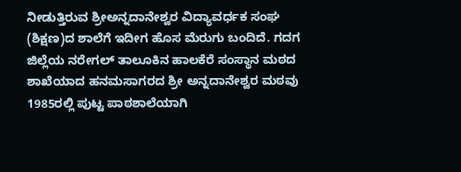ನೀಡುತ್ತಿರುವ ಶ್ರೀಅನ್ನದಾನೇಶ್ವರ ವಿದ್ಯಾವರ್ಧಕ ಸಂಘ (ಶಿಕ್ಷಣ)ದ ಶಾಲೆಗೆ ಇದೀಗ ಹೊಸ ಮೆರುಗು ಬಂದಿದೆ. ಗದಗ ಜಿಲ್ಲೆಯ ನರೇಗಲ್ ತಾಲೂಕಿನ ಹಾಲಕೆರೆ ಸಂಸ್ಥಾನ ಮಠದ ಶಾಖೆಯಾದ ಹನಮಸಾಗರದ ಶ್ರೀ ಅನ್ನದಾನೇಶ್ವರ ಮಠವು 1985ರಲ್ಲಿ ಪುಟ್ಟ ಪಾಠಶಾಲೆಯಾಗಿ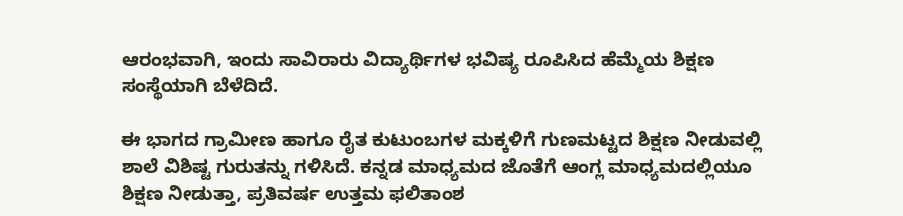ಆರಂಭವಾಗಿ, ಇಂದು ಸಾವಿರಾರು ವಿದ್ಯಾರ್ಥಿಗಳ ಭವಿಷ್ಯ ರೂಪಿಸಿದ ಹೆಮ್ಮೆಯ ಶಿಕ್ಷಣ ಸಂಸ್ಥೆಯಾಗಿ ಬೆಳೆದಿದೆ.

ಈ ಭಾಗದ ಗ್ರಾಮೀಣ ಹಾಗೂ ರೈತ ಕುಟುಂಬಗಳ ಮಕ್ಕಳಿಗೆ ಗುಣಮಟ್ಟದ ಶಿಕ್ಷಣ ನೀಡುವಲ್ಲಿ ಶಾಲೆ ವಿಶಿಷ್ಟ ಗುರುತನ್ನು ಗಳಿಸಿದೆ. ಕನ್ನಡ ಮಾಧ್ಯಮದ ಜೊತೆಗೆ ಆಂಗ್ಲ ಮಾಧ್ಯಮದಲ್ಲಿಯೂ ಶಿಕ್ಷಣ ನೀಡುತ್ತಾ, ಪ್ರತಿವರ್ಷ ಉತ್ತಮ ಫಲಿತಾಂಶ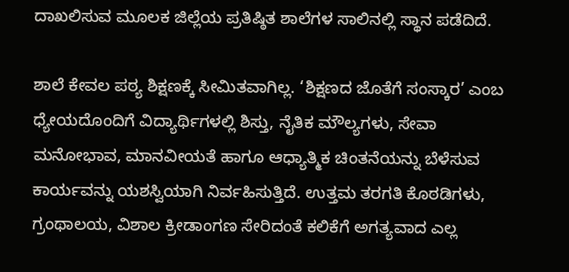ದಾಖಲಿಸುವ ಮೂಲಕ ಜಿಲ್ಲೆಯ ಪ್ರತಿಷ್ಠಿತ ಶಾಲೆಗಳ ಸಾಲಿನಲ್ಲಿ ಸ್ಥಾನ ಪಡೆದಿದೆ.

ಶಾಲೆ ಕೇವಲ ಪಠ್ಯ ಶಿಕ್ಷಣಕ್ಕೆ ಸೀಮಿತವಾಗಿಲ್ಲ. ‘ಶಿಕ್ಷಣದ ಜೊತೆಗೆ ಸಂಸ್ಕಾರ’ ಎಂಬ ಧ್ಯೇಯದೊಂದಿಗೆ ವಿದ್ಯಾರ್ಥಿಗಳಲ್ಲಿ ಶಿಸ್ತು, ನೈತಿಕ ಮೌಲ್ಯಗಳು, ಸೇವಾ ಮನೋಭಾವ, ಮಾನವೀಯತೆ ಹಾಗೂ ಆಧ್ಯಾತ್ಮಿಕ ಚಿಂತನೆಯನ್ನು ಬೆಳೆಸುವ ಕಾರ್ಯವನ್ನು ಯಶಸ್ವಿಯಾಗಿ ನಿರ್ವಹಿಸುತ್ತಿದೆ. ಉತ್ತಮ ತರಗತಿ ಕೊಠಡಿಗಳು, ಗ್ರಂಥಾಲಯ, ವಿಶಾಲ ಕ್ರೀಡಾಂಗಣ ಸೇರಿದಂತೆ ಕಲಿಕೆಗೆ ಅಗತ್ಯವಾದ ಎಲ್ಲ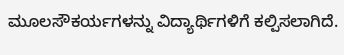ಮೂಲಸೌಕರ್ಯಗಳನ್ನು ವಿದ್ಯಾರ್ಥಿಗಳಿಗೆ ಕಲ್ಪಿಸಲಾಗಿದೆ.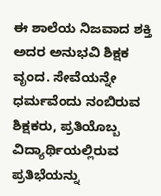ಈ ಶಾಲೆಯ ನಿಜವಾದ ಶಕ್ತಿ ಅದರ ಅನುಭವಿ ಶಿಕ್ಷಕ ವೃಂದ. ಸೇವೆಯನ್ನೇ ಧರ್ಮವೆಂದು ನಂಬಿರುವ ಶಿಕ್ಷಕರು, ಪ್ರತಿಯೊಬ್ಬ ವಿದ್ಯಾರ್ಥಿಯಲ್ಲಿರುವ ಪ್ರತಿಭೆಯನ್ನು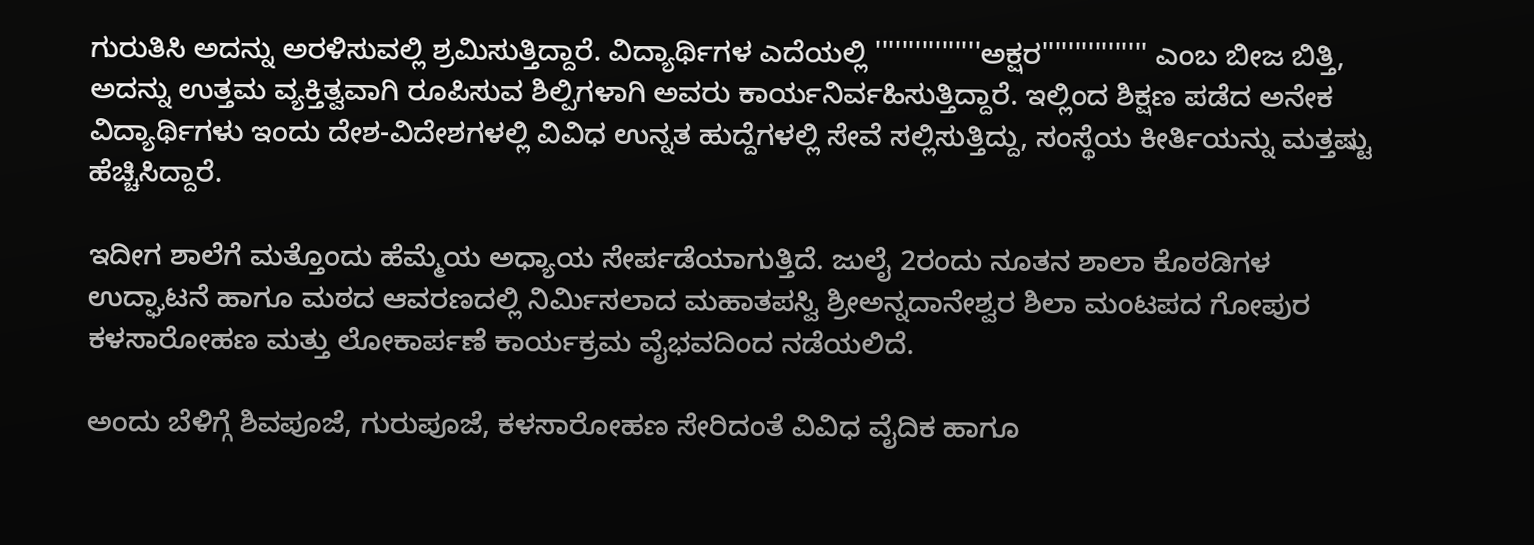ಗುರುತಿಸಿ ಅದನ್ನು ಅರಳಿಸುವಲ್ಲಿ ಶ್ರಮಿಸುತ್ತಿದ್ದಾರೆ. ವಿದ್ಯಾರ್ಥಿಗಳ ಎದೆಯಲ್ಲಿ ''''''''''''''''ಅಕ್ಷರ'''''''''''''''' ಎಂಬ ಬೀಜ ಬಿತ್ತಿ, ಅದನ್ನು ಉತ್ತಮ ವ್ಯಕ್ತಿತ್ವವಾಗಿ ರೂಪಿಸುವ ಶಿಲ್ಪಿಗಳಾಗಿ ಅವರು ಕಾರ್ಯನಿರ್ವಹಿಸುತ್ತಿದ್ದಾರೆ. ಇಲ್ಲಿಂದ ಶಿಕ್ಷಣ ಪಡೆದ ಅನೇಕ ವಿದ್ಯಾರ್ಥಿಗಳು ಇಂದು ದೇಶ-ವಿದೇಶಗಳಲ್ಲಿ ವಿವಿಧ ಉನ್ನತ ಹುದ್ದೆಗಳಲ್ಲಿ ಸೇವೆ ಸಲ್ಲಿಸುತ್ತಿದ್ದು, ಸಂಸ್ಥೆಯ ಕೀರ್ತಿಯನ್ನು ಮತ್ತಷ್ಟು ಹೆಚ್ಚಿಸಿದ್ದಾರೆ.

ಇದೀಗ ಶಾಲೆಗೆ ಮತ್ತೊಂದು ಹೆಮ್ಮೆಯ ಅಧ್ಯಾಯ ಸೇರ್ಪಡೆಯಾಗುತ್ತಿದೆ. ಜುಲೈ 2ರಂದು ನೂತನ ಶಾಲಾ ಕೊಠಡಿಗಳ ಉದ್ಘಾಟನೆ ಹಾಗೂ ಮಠದ ಆವರಣದಲ್ಲಿ ನಿರ್ಮಿಸಲಾದ ಮಹಾತಪಸ್ವಿ ಶ್ರೀಅನ್ನದಾನೇಶ್ವರ ಶಿಲಾ ಮಂಟಪದ ಗೋಪುರ ಕಳಸಾರೋಹಣ ಮತ್ತು ಲೋಕಾರ್ಪಣೆ ಕಾರ್ಯಕ್ರಮ ವೈಭವದಿಂದ ನಡೆಯಲಿದೆ.

ಅಂದು ಬೆಳಿಗ್ಗೆ ಶಿವಪೂಜೆ, ಗುರುಪೂಜೆ, ಕಳಸಾರೋಹಣ ಸೇರಿದಂತೆ ವಿವಿಧ ವೈದಿಕ ಹಾಗೂ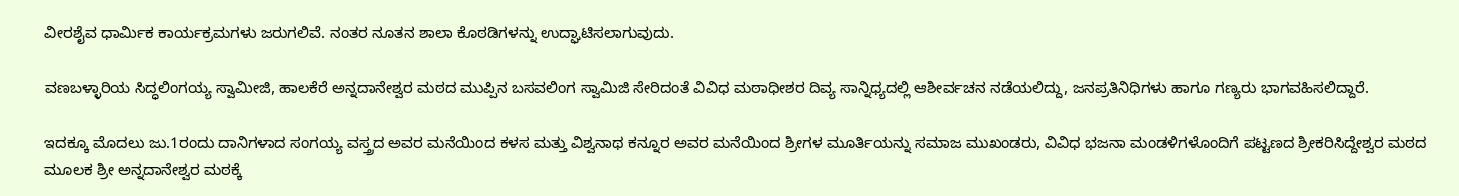ವೀರಶೈವ ಧಾರ್ಮಿಕ ಕಾರ್ಯಕ್ರಮಗಳು ಜರುಗಲಿವೆ. ನಂತರ ನೂತನ ಶಾಲಾ ಕೊಠಡಿಗಳನ್ನು ಉದ್ಘಾಟಿಸಲಾಗುವುದು.

ವಣಬಳ್ಳಾರಿಯ ಸಿದ್ಧಲಿಂಗಯ್ಯ ಸ್ವಾಮೀಜಿ, ಹಾಲಕೆರೆ ಅನ್ನದಾನೇಶ್ವರ ಮಠದ ಮುಪ್ಪಿನ ಬಸವಲಿಂಗ ಸ್ವಾಮಿಜಿ ಸೇರಿದಂತೆ ವಿವಿಧ ಮಠಾಧೀಶರ ದಿವ್ಯ ಸಾನ್ನಿಧ್ಯದಲ್ಲಿ ಆಶೀರ್ವಚನ ನಡೆಯಲಿದ್ದು, ಜನಪ್ರತಿನಿಧಿಗಳು ಹಾಗೂ ಗಣ್ಯರು ಭಾಗವಹಿಸಲಿದ್ದಾರೆ.

ಇದಕ್ಕೂ ಮೊದಲು ಜು.1ರಂದು ದಾನಿಗಳಾದ ಸಂಗಯ್ಯ ವಸ್ತ್ರದ ಅವರ ಮನೆಯಿಂದ ಕಳಸ ಮತ್ತು ವಿಶ್ವನಾಥ ಕನ್ನೂರ ಅವರ ಮನೆಯಿಂದ ಶ್ರೀಗಳ ಮೂರ್ತಿಯನ್ನು ಸಮಾಜ ಮುಖಂಡರು, ವಿವಿಧ ಭಜನಾ ಮಂಡಳಿಗಳೊಂದಿಗೆ ಪಟ್ಟಣದ ಶ್ರೀಕರಿಸಿದ್ದೇಶ್ವರ ಮಠದ ಮೂಲಕ ಶ್ರೀ ಅನ್ನದಾನೇಶ್ವರ ಮಠಕ್ಕೆ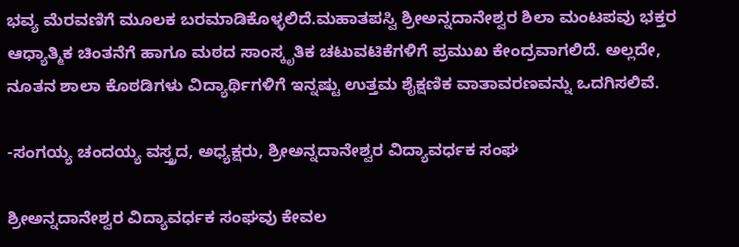ಭವ್ಯ ಮೆರವಣಿಗೆ ಮೂಲಕ ಬರಮಾಡಿಕೊಳ್ಳಲಿದೆ.ಮಹಾತಪಸ್ವಿ ಶ್ರೀಅನ್ನದಾನೇಶ್ವರ ಶಿಲಾ ಮಂಟಪವು ಭಕ್ತರ ಆಧ್ಯಾತ್ಮಿಕ ಚಿಂತನೆಗೆ ಹಾಗೂ ಮಠದ ಸಾಂಸ್ಕೃತಿಕ ಚಟುವಟಿಕೆಗಳಿಗೆ ಪ್ರಮುಖ ಕೇಂದ್ರವಾಗಲಿದೆ. ಅಲ್ಲದೇ, ನೂತನ ಶಾಲಾ ಕೊಠಡಿಗಳು ವಿದ್ಯಾರ್ಥಿಗಳಿಗೆ ಇನ್ನಷ್ಟು ಉತ್ತಮ ಶೈಕ್ಷಣಿಕ ವಾತಾವರಣವನ್ನು ಒದಗಿಸಲಿವೆ.

-ಸಂಗಯ್ಯ ಚಂದಯ್ಯ ವಸ್ತ್ರದ, ಅಧ್ಯಕ್ಷರು, ಶ್ರೀಅನ್ನದಾನೇಶ್ವರ ವಿದ್ಯಾವರ್ಧಕ ಸಂಘ

ಶ್ರೀಅನ್ನದಾನೇಶ್ವರ ವಿದ್ಯಾವರ್ಧಕ ಸಂಘವು ಕೇವಲ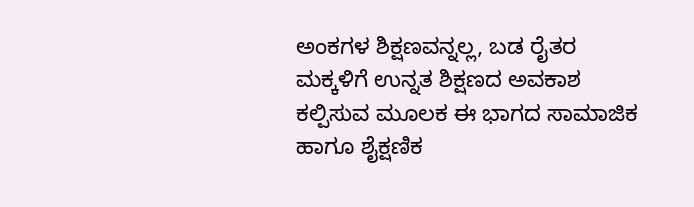ಅಂಕಗಳ ಶಿಕ್ಷಣವನ್ನಲ್ಲ, ಬಡ ರೈತರ ಮಕ್ಕಳಿಗೆ ಉನ್ನತ ಶಿಕ್ಷಣದ ಅವಕಾಶ ಕಲ್ಪಿಸುವ ಮೂಲಕ ಈ ಭಾಗದ ಸಾಮಾಜಿಕ ಹಾಗೂ ಶೈಕ್ಷಣಿಕ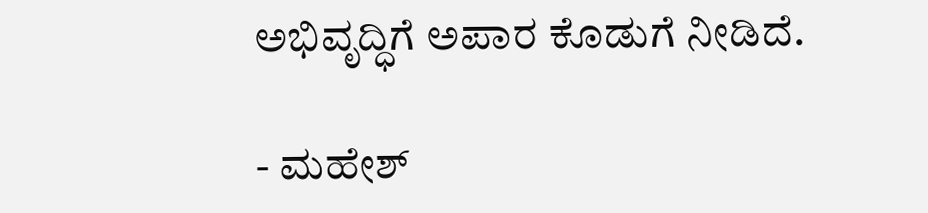ಅಭಿವೃದ್ಧಿಗೆ ಅಪಾರ ಕೊಡುಗೆ ನೀಡಿದೆ.

- ಮಹೇಶ್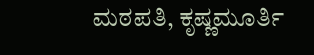ಮಠಪತಿ, ಕೃಷ್ಣಮೂರ್ತಿ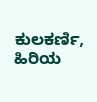ಕುಲಕರ್ಣಿ, ಹಿರಿಯ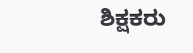ಶಿಕ್ಷಕರು